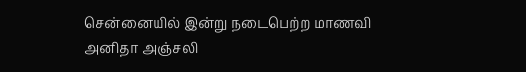சென்னையில் இன்று நடைபெற்ற மாணவி அனிதா அஞ்சலி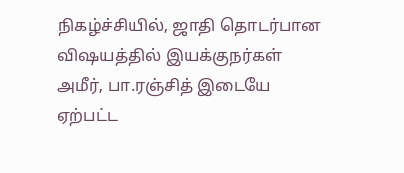நிகழ்ச்சியில், ஜாதி தொடர்பான விஷயத்தில் இயக்குநர்கள் அமீர், பா.ரஞ்சித் இடையே ஏற்பட்ட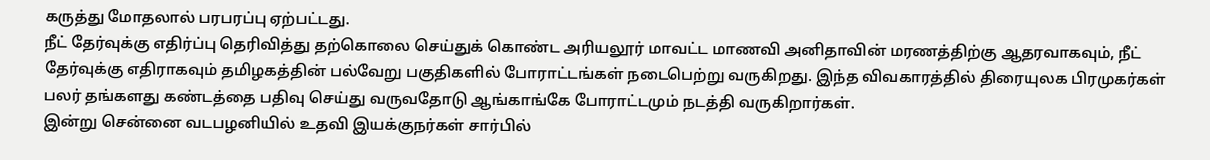கருத்து மோதலால் பரபரப்பு ஏற்பட்டது.
நீட் தேர்வுக்கு எதிர்ப்பு தெரிவித்து தற்கொலை செய்துக் கொண்ட அரியலூர் மாவட்ட மாணவி அனிதாவின் மரணத்திற்கு ஆதரவாகவும், நீட் தேர்வுக்கு எதிராகவும் தமிழகத்தின் பல்வேறு பகுதிகளில் போராட்டங்கள் நடைபெற்று வருகிறது. இந்த விவகாரத்தில் திரையுலக பிரமுகர்கள் பலர் தங்களது கண்டத்தை பதிவு செய்து வருவதோடு ஆங்காங்கே போராட்டமும் நடத்தி வருகிறார்கள்.
இன்று சென்னை வடபழனியில் உதவி இயக்குநர்கள் சார்பில்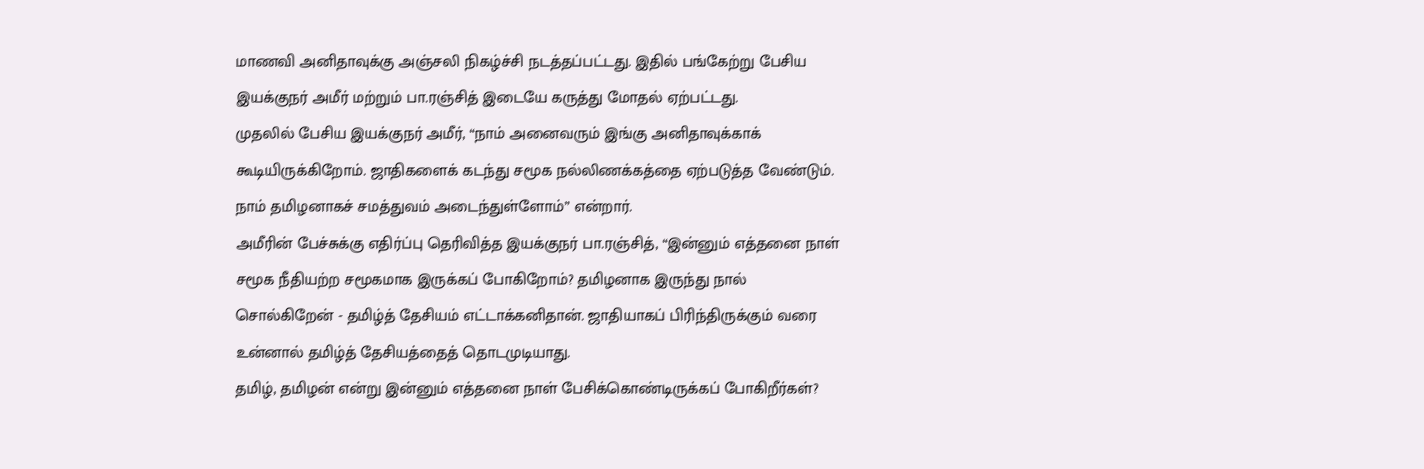மாணவி அனிதாவுக்கு அஞ்சலி நிகழ்ச்சி நடத்தப்பட்டது. இதில் பங்கேற்று பேசிய இயக்குநர் அமீர் மற்றும் பா.ரஞ்சித் இடையே கருத்து மோதல் ஏற்பட்டது.
முதலில் பேசிய இயக்குநர் அமீர், “நாம் அனைவரும் இங்கு அனிதாவுக்காக் கூடியிருக்கிறோம். ஜாதிகளைக் கடந்து சமூக நல்லிணக்கத்தை ஏற்படுத்த வேண்டும். நாம் தமிழனாகச் சமத்துவம் அடைந்துள்ளோம்” என்றார்.
அமீரின் பேச்சுக்கு எதிர்ப்பு தெரிவித்த இயக்குநர் பா.ரஞ்சித், “இன்னும் எத்தனை நாள் சமூக நீதியற்ற சமூகமாக இருக்கப் போகிறோம்? தமிழனாக இருந்து நால் சொல்கிறேன் - தமிழ்த் தேசியம் எட்டாக்கனிதான். ஜாதியாகப் பிரிந்திருக்கும் வரை உன்னால் தமிழ்த் தேசியத்தைத் தொடமுடியாது.
தமிழ், தமிழன் என்று இன்னும் எத்தனை நாள் பேசிக்கொண்டிருக்கப் போகிறீர்கள்?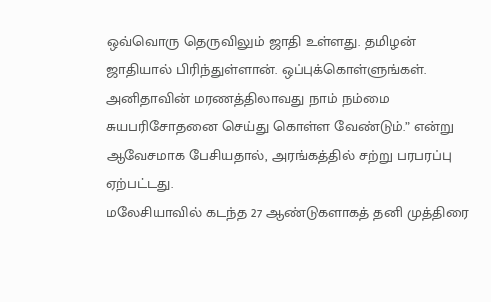ஒவ்வொரு தெருவிலும் ஜாதி உள்ளது. தமிழன் ஜாதியால் பிரிந்துள்ளான். ஒப்புக்கொள்ளுங்கள். அனிதாவின் மரணத்திலாவது நாம் நம்மை சுயபரிசோதனை செய்து கொள்ள வேண்டும்.” என்று ஆவேசமாக பேசியதால், அரங்கத்தில் சற்று பரபரப்பு ஏற்பட்டது.
மலேசியாவில் கடந்த 27 ஆண்டுகளாகத் தனி முத்திரை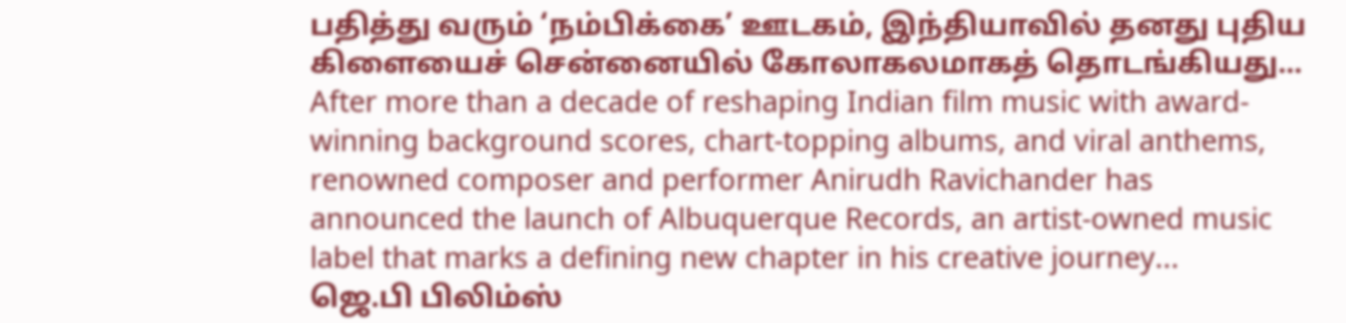பதித்து வரும் ‘நம்பிக்கை’ ஊடகம், இந்தியாவில் தனது புதிய கிளையைச் சென்னையில் கோலாகலமாகத் தொடங்கியது...
After more than a decade of reshaping Indian film music with award-winning background scores, chart-topping albums, and viral anthems, renowned composer and performer Anirudh Ravichander has announced the launch of Albuquerque Records, an artist-owned music label that marks a defining new chapter in his creative journey...
ஜெ.பி பிலிம்ஸ்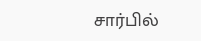சார்பில்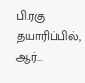பி.ரகு தயாரிப்பில், ஆர்...